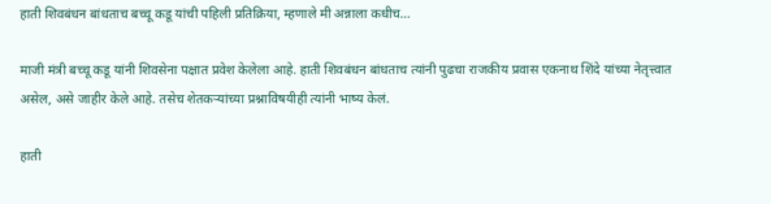हाती शिवबंधन बांधताच बच्चू कडू यांची पहिली प्रतिक्रिया, म्हणाले मी अन्नाला कधीच…

माजी मंत्री बच्चू कडू यांनी शिवसेना पक्षात प्रवेश केलेला आहे. हाती शिवबंधन बांधताच त्यांनी पुढचा राजकीय प्रवास एकनाथ शिंदे यांच्या नेतृत्त्वात असेल, असे जाहीर केले आहे. तसेच शेतकऱ्यांच्या प्रश्नाविषयीही त्यांनी भाष्य केलं.

हाती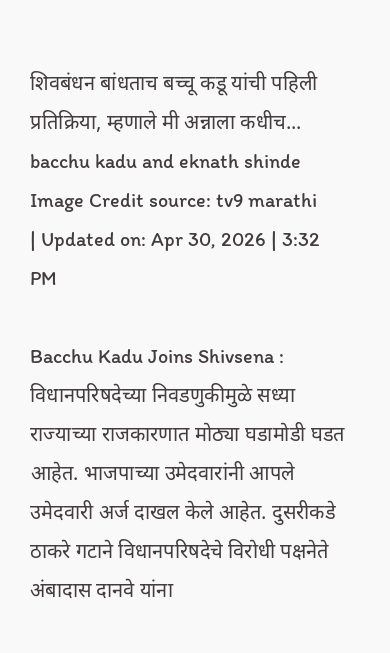शिवबंधन बांधताच बच्चू कडू यांची पहिली प्रतिक्रिया, म्हणाले मी अन्नाला कधीच...
bacchu kadu and eknath shinde
Image Credit source: tv9 marathi
| Updated on: Apr 30, 2026 | 3:32 PM

Bacchu Kadu Joins Shivsena : विधानपरिषदेच्या निवडणुकीमुळे सध्या राज्याच्या राजकारणात मोठ्या घडामोडी घडत आहेत. भाजपाच्या उमेदवारांनी आपले उमेदवारी अर्ज दाखल केले आहेत. दुसरीकडे ठाकरे गटाने विधानपरिषदेचे विरोधी पक्षनेते अंबादास दानवे यांना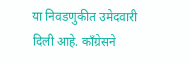या निवडणुकीत उमेदवारी दिली आहे. काँग्रेसने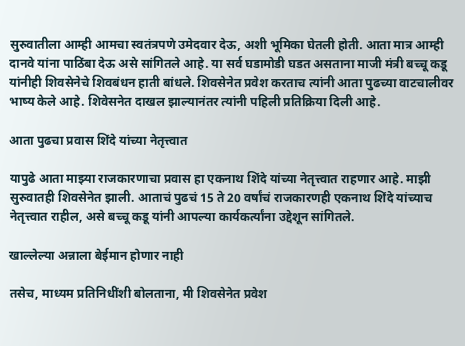सुरुवातीला आम्ही आमचा स्वतंत्रपणे उमेदवार देऊ, अशी भूमिका घेतली होती. आता मात्र आम्ही दानवे यांना पाठिंबा देऊ असे सांगितले आहे. या सर्व घडामोडी घडत असताना माजी मंत्री बच्चू कडू यांनीही शिवसेनेचे शिवबंधन हाती बांधले. शिवसेनेत प्रवेश करताच त्यांनी आता पुढच्या वाटचालीवर भाष्य केले आहे. शिवेसनेत दाखल झाल्यानंतर त्यांनी पहिली प्रतिक्रिया दिली आहे.

आता पुढचा प्रवास शिंदे यांच्या नेतृत्त्वात

यापुढे आता माझ्या राजकारणाचा प्रवास हा एकनाथ शिंदे यांच्या नेतृत्त्वात राहणार आहे. माझी सुरुवातही शिवसेनेत झाली. आताचं पुढचं 15 ते 20 वर्षांचं राजकारणही एकनाथ शिंदे यांच्याच नेतृत्त्वात राहील, असे बच्चू कडू यांनी आपल्या कार्यकर्त्यांना उद्देशून सांगितले.

खाल्लेल्या अन्नाला बेईमान होणार नाही

तसेच, माध्यम प्रतिनिधींशी बोलताना, मी शिवसेनेत प्रवेश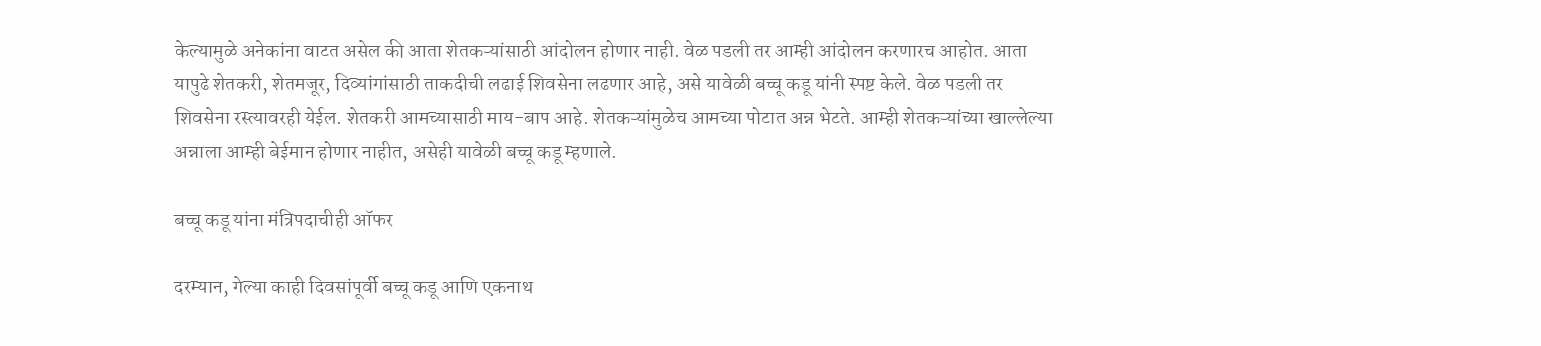केल्यामुळे अनेकांना वाटत असेल की आता शेतकऱ्यांसाठी आंदोलन होणार नाही. वेळ पडली तर आम्ही आंदोलन करणारच आहोत. आता यापुढे शेतकरी, शेतमजूर, दिव्यांगांसाठी ताकदीची लढाई शिवसेना लढणार आहे, असे यावेळी बच्चू कडू यांनी स्पष्ट केले. वेळ पडली तर शिवसेना रस्त्यावरही येईल. शेतकरी आमच्यासाठी माय-बाप आहे. शेतकऱ्यांमुळेच आमच्या पोटात अन्न भेटते. आम्ही शेतकऱ्यांच्या खाल्लेल्या अन्नाला आम्ही बेईमान होणार नाहीत, असेही यावेळी बच्चू कडू म्हणाले.

बच्चू कडू यांना मंत्रिपदाचीही ऑफर

दरम्यान, गेल्या काही दिवसांपूर्वी बच्चू कडू आणि एकनाथ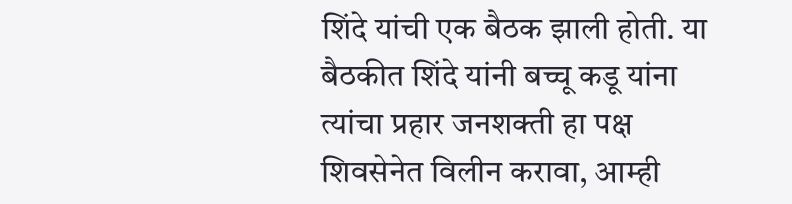शिंदे यांची एक बैठक झाली होती. या बैठकीत शिंदे यांनी बच्चू कडू यांना त्यांचा प्रहार जनशक्ती हा पक्ष शिवसेनेत विलीन करावा, आम्ही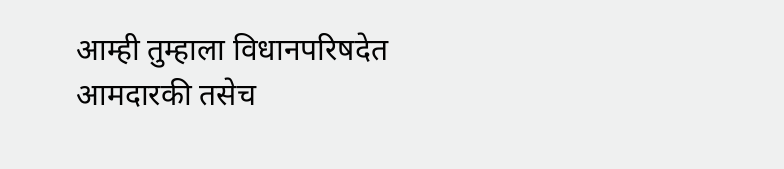आम्ही तुम्हाला विधानपरिषदेत आमदारकी तसेच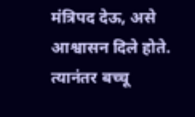मंत्रिपद देऊ, असे आश्वासन दिले होते. त्यानंतर बच्चू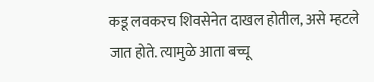कडू लवकरच शिवसेनेत दाखल होतील, असे म्हटले जात होते. त्यामुळे आता बच्चू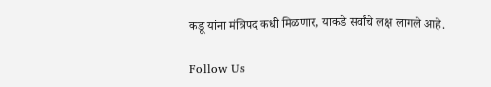कडू यांना मंत्रिपद कधी मिळणार, याकडे सर्वांचे लक्ष लागले आहे.

Follow Us